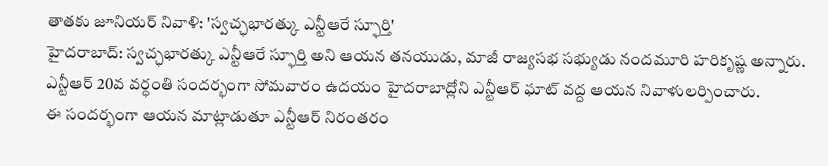తాతకు జూనియర్ నివాళి: 'స్వచ్ఛభారత్కు ఎన్టీఆరే స్ఫూర్తి'
హైదరాబాద్: స్వచ్ఛభారత్కు ఎన్టీఆరే స్ఫూర్తి అని ఆయన తనయుడు, మాజీ రాజ్యసభ సభ్యుడు నందమూరి హరికృష్ణ అన్నారు. ఎన్టీఆర్ 20వ వర్ధంతి సందర్భంగా సోమవారం ఉదయం హైదరాబాద్లోని ఎన్టీఆర్ ఘాట్ వద్ద ఆయన నివాళులర్పించారు.
ఈ సందర్భంగా ఆయన మాట్లాడుతూ ఎన్టీఆర్ నిరంతరం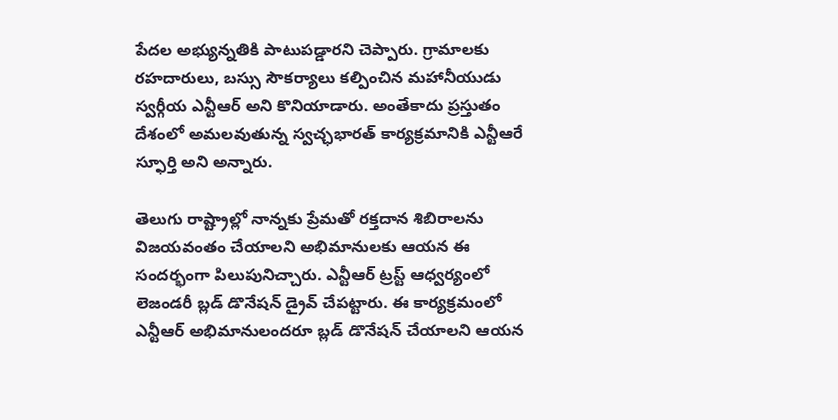పేదల అభ్యున్నతికి పాటుపడ్డారని చెప్పారు. గ్రామాలకు రహదారులు, బస్సు సౌకర్యాలు కల్పించిన మహానీయుడు స్వర్గీయ ఎన్టీఆర్ అని కొనియాడారు. అంతేకాదు ప్రస్తుతం దేశంలో అమలవుతున్న స్వచ్ఛభారత్ కార్యక్రమానికి ఎన్టీఆరే స్ఫూర్తి అని అన్నారు.

తెలుగు రాష్ట్రాల్లో నాన్నకు ప్రేమతో రక్తదాన శిబిరాలను విజయవంతం చేయాలని అభిమానులకు ఆయన ఈ సందర్భంగా పిలుపునిచ్చారు. ఎన్టీఆర్ ట్రస్ట్ ఆధ్వర్యంలో లెజండరీ బ్లడ్ డొనేషన్ డ్రైవ్ చేపట్టారు. ఈ కార్యక్రమంలో ఎన్టీఆర్ అభిమానులందరూ బ్లడ్ డొనేషన్ చేయాలని ఆయన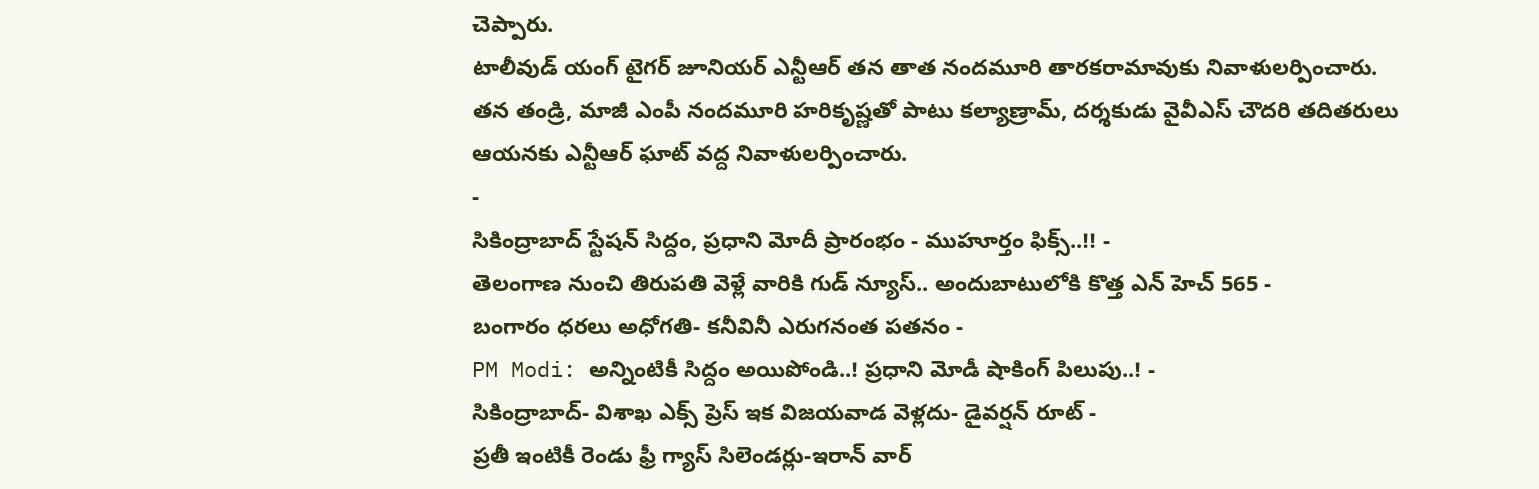చెప్పారు.
టాలీవుడ్ యంగ్ టైగర్ జూనియర్ ఎన్టీఆర్ తన తాత నందమూరి తారకరామావుకు నివాళులర్పించారు. తన తండ్రి, మాజీ ఎంపీ నందమూరి హరికృష్ణతో పాటు కల్యాణ్రామ్, దర్శకుడు వైవీఎస్ చౌదరి తదితరులు ఆయనకు ఎన్టీఆర్ ఘాట్ వద్ద నివాళులర్పించారు.
-
సికింద్రాబాద్ స్టేషన్ సిద్దం, ప్రధాని మోదీ ప్రారంభం - ముహూర్తం ఫిక్స్..!! -
తెలంగాణ నుంచి తిరుపతి వెళ్లే వారికి గుడ్ న్యూస్.. అందుబాటులోకి కొత్త ఎన్ హెచ్ 565 -
బంగారం ధరలు అధోగతి- కనీవినీ ఎరుగనంత పతనం -
PM Modi: అన్నింటికీ సిద్దం అయిపోండి..! ప్రధాని మోడీ షాకింగ్ పిలుపు..! -
సికింద్రాబాద్- విశాఖ ఎక్స్ ప్రెస్ ఇక విజయవాడ వెళ్లదు- డైవర్షన్ రూట్ -
ప్రతీ ఇంటికీ రెండు ఫ్రీ గ్యాస్ సిలెండర్లు-ఇరాన్ వార్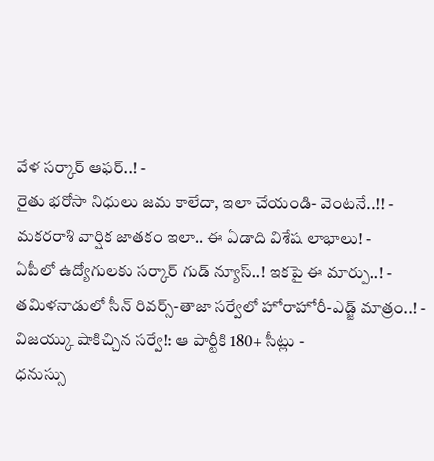వేళ సర్కార్ ఆఫర్..! -
రైతు భరోసా నిధులు జమ కాలేదా, ఇలా చేయండి- వెంటనే..!! -
మకరరాశి వార్షిక జాతకం ఇలా.. ఈ ఏడాది విశేష లాభాలు! -
ఏపీలో ఉద్యోగులకు సర్కార్ గుడ్ న్యూస్..! ఇకపై ఈ మార్పు..! -
తమిళనాడులో సీన్ రివర్స్-తాజా సర్వేలో హోరాహోరీ-ఎడ్జ్ మాత్రం..! -
విజయ్కు షాకిచ్చిన సర్వే!: ఆ పార్టీకి 180+ సీట్లు -
ధనుస్సు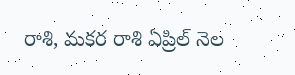రాశి, మకర రాశి ఏప్రిల్ నెల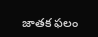జాతక ఫలం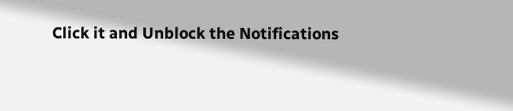Click it and Unblock the Notifications